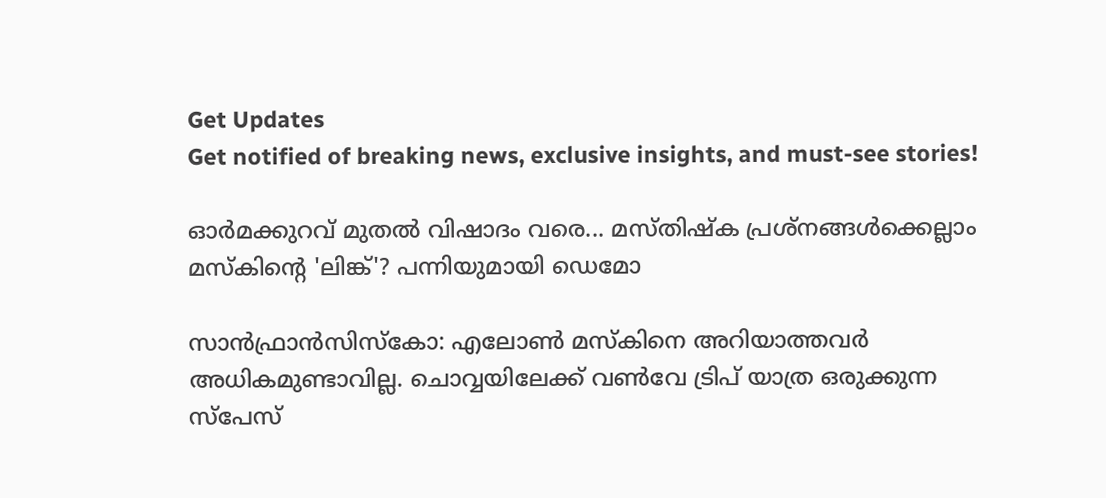Get Updates
Get notified of breaking news, exclusive insights, and must-see stories!

ഓർമക്കുറവ് മുതൽ വിഷാദം വരെ... മസ്തിഷ്‌ക പ്രശ്‌നങ്ങൾക്കെല്ലാം മസ്‌കിന്റെ 'ലിങ്ക്'? പന്നിയുമായി ഡെമോ

സാന്‍ഫ്രാന്‍സിസ്‌കോ: എലോണ്‍ മസ്‌കിനെ അറിയാത്തവര്‍ അധികമുണ്ടാവില്ല. ചൊവ്വയിലേക്ക് വണ്‍വേ ട്രിപ് യാത്ര ഒരുക്കുന്ന സ്‌പേസ്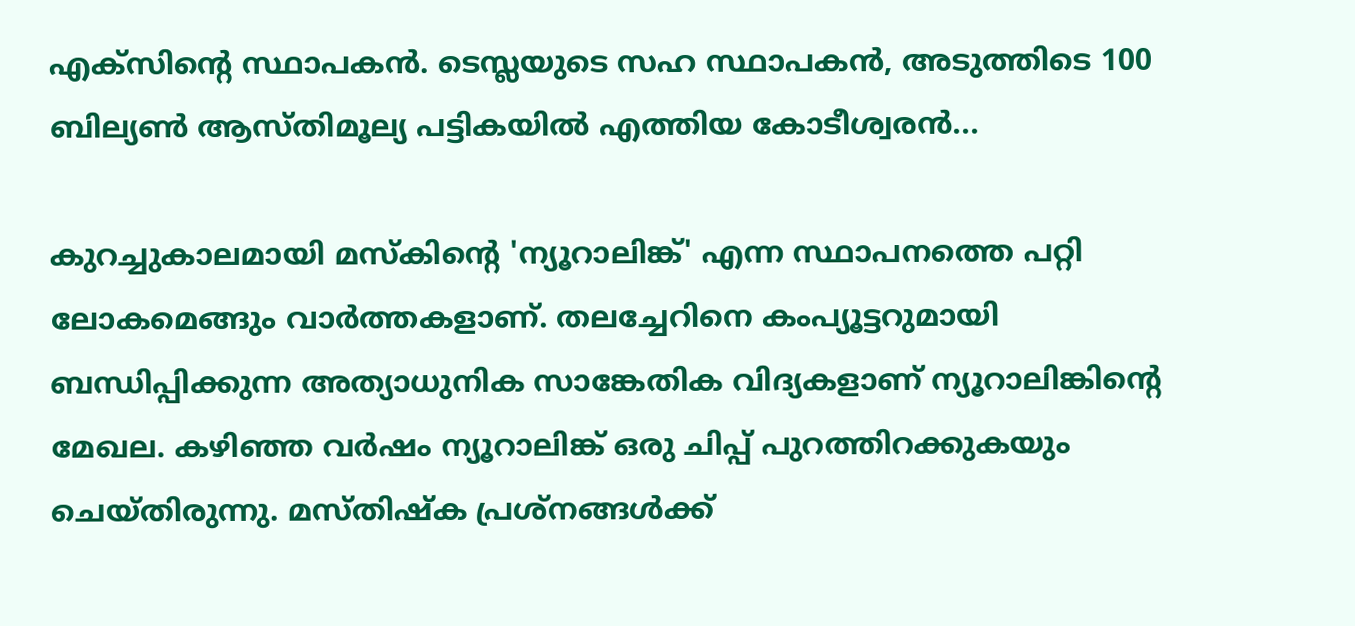എക്‌സിന്റെ സ്ഥാപകന്‍. ടെസ്ലയുടെ സഹ സ്ഥാപകന്‍, അടുത്തിടെ 100 ബില്യണ്‍ ആസ്തിമൂല്യ പട്ടികയില്‍ എത്തിയ കോടീശ്വരന്‍...

കുറച്ചുകാലമായി മസ്‌കിന്റെ 'ന്യൂറാലിങ്ക്' എന്ന സ്ഥാപനത്തെ പറ്റി ലോകമെങ്ങും വാര്‍ത്തകളാണ്. തലച്ചേറിനെ കംപ്യൂട്ടറുമായി ബന്ധിപ്പിക്കുന്ന അത്യാധുനിക സാങ്കേതിക വിദ്യകളാണ് ന്യൂറാലിങ്കിന്റെ മേഖല. കഴിഞ്ഞ വര്‍ഷം ന്യൂറാലിങ്ക് ഒരു ചിപ്പ് പുറത്തിറക്കുകയും ചെയ്തിരുന്നു. മസ്തിഷ്‌ക പ്രശ്‌നങ്ങള്‍ക്ക്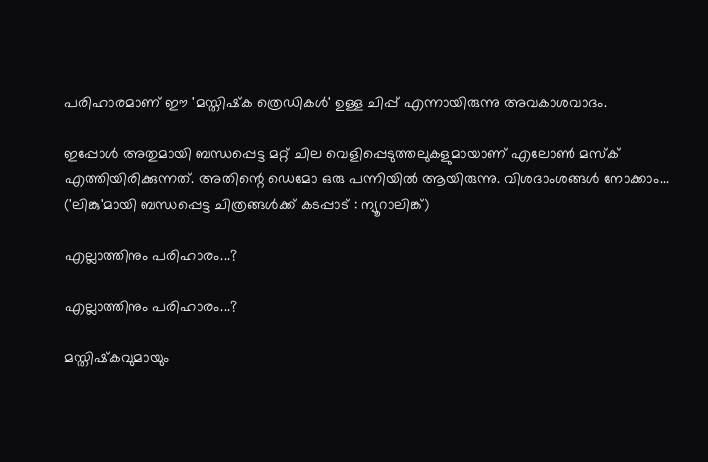പരിഹാരമാണ് ഈ 'മസ്തിഷ്‌ക ത്രെഡികള്‍' ഉള്ള ചിപ്പ് എന്നായിരുന്നു അവകാശവാദം.

ഇപ്പോള്‍ അതുമായി ബന്ധപ്പെട്ട മറ്റ് ചില വെളിപ്പെടുത്തലുകളുമായാണ് എലോണ്‍ മസ്‌ക് എത്തിയിരിക്കുന്നത്. അതിന്റെ ഡെമോ ഒരു പന്നിയില്‍ ആയിരുന്നു. വിശദാംശങ്ങള്‍ നോക്കാം... ('ലിങ്കു'മായി ബന്ധപ്പെട്ട ചിത്രങ്ങൾക്ക് കടപ്പാട് : ന്യൂറാലിങ്ക്)

എല്ലാത്തിനും പരിഹാരം...?

എല്ലാത്തിനും പരിഹാരം...?

മസ്തിഷ്‌കവുമായും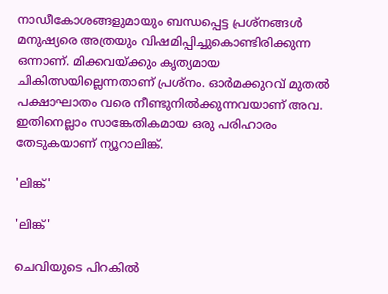നാഡീകോശങ്ങളുമായും ബന്ധപ്പെട്ട പ്രശ്‌നങ്ങള്‍ മനുഷ്യരെ അത്രയും വിഷമിപ്പിച്ചുകൊണ്ടിരിക്കുന്ന ഒന്നാണ്. മിക്കവയ്ക്കും കൃത്യമായ ചികിത്സയില്ലെന്നതാണ് പ്രശ്‌നം. ഓര്‍മക്കുറവ് മുതല്‍ പക്ഷാഘാതം വരെ നീണ്ടുനില്‍ക്കുന്നവയാണ് അവ. ഇതിനെല്ലാം സാങ്കേതികമായ ഒരു പരിഹാരം തേടുകയാണ് ന്യൂറാലിങ്ക്.

'ലിങ്ക്'

'ലിങ്ക്'

ചെവിയുടെ പിറകില്‍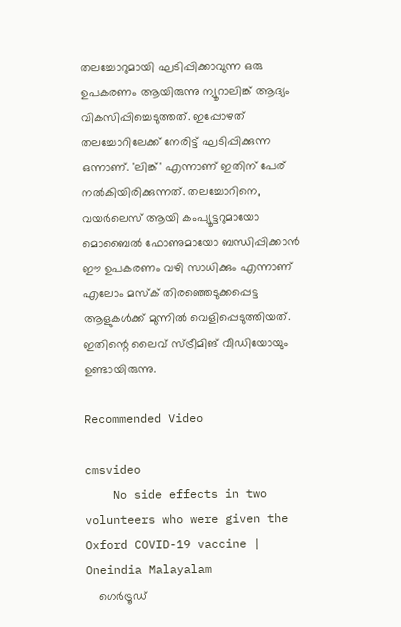തലച്ചോറുമായി ഘടിപ്പിക്കാവുന്ന ഒരു ഉപകരണം ആയിരുന്നു ന്യൂറാലിങ്ക് ആദ്യം വികസിപ്പിച്ചെടുത്തത്. ഇപ്പോഴത് തലച്ചോറിലേക്ക് നേരിട്ട് ഘടിപ്പിക്കുന്ന ഒന്നാണ്. 'ലിങ്ക്' എന്നാണ് ഇതിന് പേര് നല്‍കിയിരിക്കുന്നത്. തലച്ചോറിനെ, വയര്‍ലെസ് ആയി കംപ്യൂട്ടറുമായോ മൊബൈല്‍ ഫോണുമായോ ബന്ധിപ്പിക്കാന്‍ ഈ ഉപകരണം വഴി സാധിക്കും എന്നാണ് എലോം മസ്‌ക് തിരഞ്ഞെടുക്കപ്പെട്ട ആളുകള്‍ക്ക് മുന്നില്‍ വെളിപ്പെടുത്തിയത്. ഇതിന്റെ ലൈവ് സ്ട്രീമിങ് വീഡിയോയും ഉണ്ടായിരുന്നു.

Recommended Video

cmsvideo
    No side effects in two volunteers who were given the Oxford COVID-19 vaccine | Oneindia Malayalam
    ഗെര്‍ട്രൂഡ്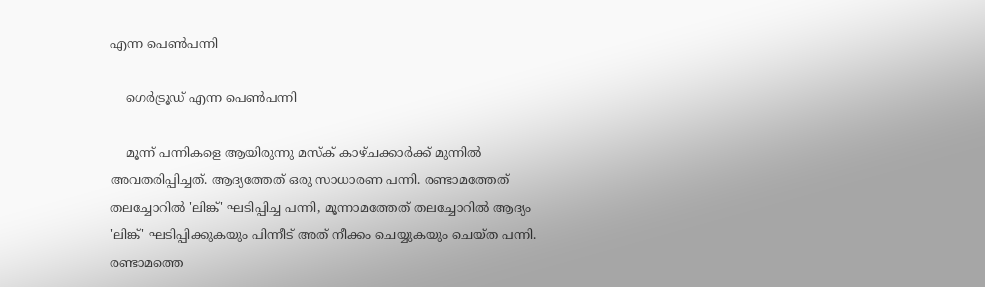എന്ന പെണ്‍പന്നി

    ഗെര്‍ട്രൂഡ് എന്ന പെണ്‍പന്നി

    മൂന്ന് പന്നികളെ ആയിരുന്നു മസ്‌ക് കാഴ്ചക്കാര്‍ക്ക് മുന്നില്‍ അവതരിപ്പിച്ചത്. ആദ്യത്തേത് ഒരു സാധാരണ പന്നി. രണ്ടാമത്തേത് തലച്ചോറില്‍ 'ലിങ്ക്' ഘടിപ്പിച്ച പന്നി, മൂന്നാമത്തേത് തലച്ചോറില്‍ ആദ്യം 'ലിങ്ക്' ഘടിപ്പിക്കുകയും പിന്നീട് അത് നീക്കം ചെയ്യുകയും ചെയ്ത പന്നി. രണ്ടാമത്തെ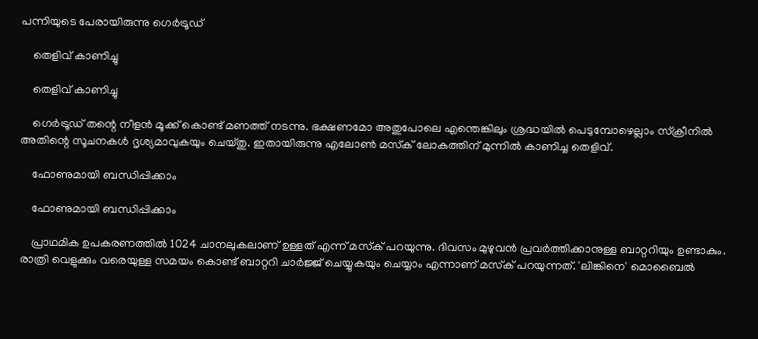പന്നിയുടെ പേരായിരുന്നു ഗെര്‍ട്രൂഡ്

    തെളിവ് കാണിച്ചു

    തെളിവ് കാണിച്ചു

    ഗെര്‍ട്രൂഡ് തന്റെ നീളന്‍ മൂക്ക് കൊണ്ട് മണത്ത് നടന്നു. ഭക്ഷണമോ അതുപോലെ എന്തെങ്കിലും ശ്രദ്ധയില്‍ പെടുമ്പോഴെല്ലാം സ്‌ക്രീനില്‍ അതിന്റെ സൂചനകള്‍ ദൃശ്യമാവുകയും ചെയ്തു. ഇതായിരുന്നു എലോണ്‍ മസ്‌ക് ലോകത്തിന് മുന്നില്‍ കാണിച്ച തെളിവ്.

    ഫോണുമായി ബന്ധിപ്പിക്കാം

    ഫോണുമായി ബന്ധിപ്പിക്കാം

    പ്രാഥമിക ഉപകരണത്തില്‍ 1024 ചാനലുകലാണ് ഉള്ളത് എന്ന് മസ്‌ക് പറയുന്നു. ദിവസം മുഴുവന്‍ പ്രവര്‍ത്തിക്കാനുള്ള ബാറ്ററിയും ഉണ്ടാകും. രാത്രി വെളുക്കും വരെയുള്ള സമയം കൊണ്ട് ബാറ്ററി ചാര്‍ജ്ജ് ചെയ്യുകയും ചെയ്യാം എന്നാണ് മസ്‌ക് പറയുന്നത്. 'ലിങ്കിനെ' മൊബൈല്‍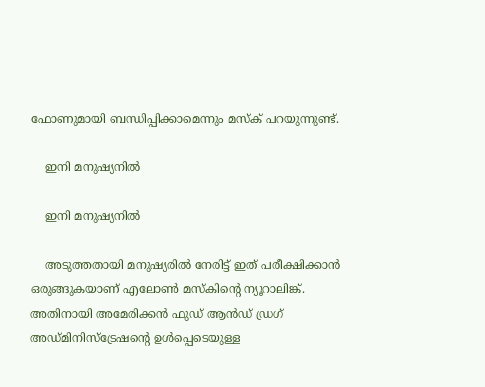ഫോണുമായി ബന്ധിപ്പിക്കാമെന്നും മസ്‌ക് പറയുന്നുണ്ട്.

    ഇനി മനുഷ്യനില്‍

    ഇനി മനുഷ്യനില്‍

    അടുത്തതായി മനുഷ്യരില്‍ നേരിട്ട് ഇത് പരീക്ഷിക്കാന്‍ ഒരുങ്ങുകയാണ് എലോണ്‍ മസ്‌കിന്റെ ന്യൂറാലിങ്ക്. അതിനായി അമേരിക്കന്‍ ഫുഡ് ആന്‍ഡ് ഡ്രഗ് അഡ്മിനിസ്‌ട്രേഷന്റെ ഉള്‍പ്പെടെയുള്ള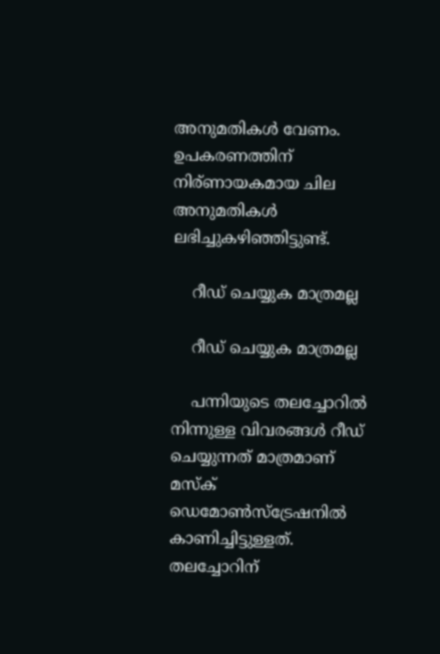അനുമതികള്‍ വേണം. ഉപകരണത്തിന് നിര്ണായകമായ ചില അനുമതികള്‍ ലഭിച്ചുകഴിഞ്ഞിട്ടുണ്ട്.

    റീഡ് ചെയ്യുക മാത്രമല്ല

    റീഡ് ചെയ്യുക മാത്രമല്ല

    പന്നിയുടെ തലച്ചോറില്‍ നിന്നുള്ള വിവരങ്ങള്‍ റീഡ് ചെയ്യുന്നത് മാത്രമാണ് മസ്‌ക് ഡെമോണ്‍സ്‌ട്രേഷനില്‍ കാണിച്ചിട്ടുള്ളത്. തലച്ചോറിന്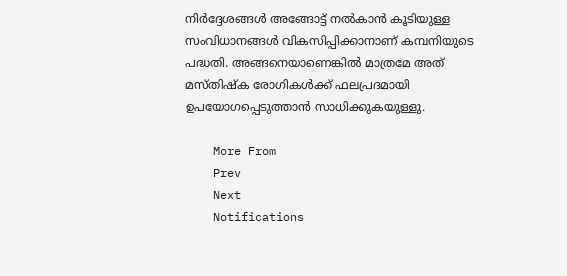നിര്‍ദ്ദേശങ്ങള്‍ അങ്ങോട്ട് നല്‍കാന്‍ കൂടിയുള്ള സംവിധാനങ്ങള്‍ വികസിപ്പിക്കാനാണ് കമ്പനിയുടെ പദ്ധതി. അങ്ങനെയാണെങ്കില്‍ മാത്രമേ അത് മസ്തിഷ്‌ക രോഗികള്‍ക്ക് ഫലപ്രദമായി ഉപയോഗപ്പെടുത്താന്‍ സാധിക്കുകയുള്ളു.

    More From
    Prev
    Next
    Notifications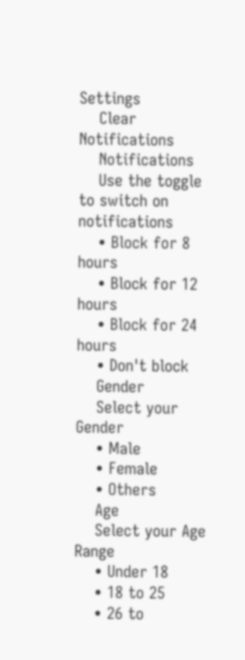Settings
    Clear Notifications
    Notifications
    Use the toggle to switch on notifications
    • Block for 8 hours
    • Block for 12 hours
    • Block for 24 hours
    • Don't block
    Gender
    Select your Gender
    • Male
    • Female
    • Others
    Age
    Select your Age Range
    • Under 18
    • 18 to 25
    • 26 to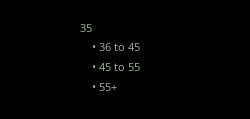35
    • 36 to 45
    • 45 to 55
    • 55+